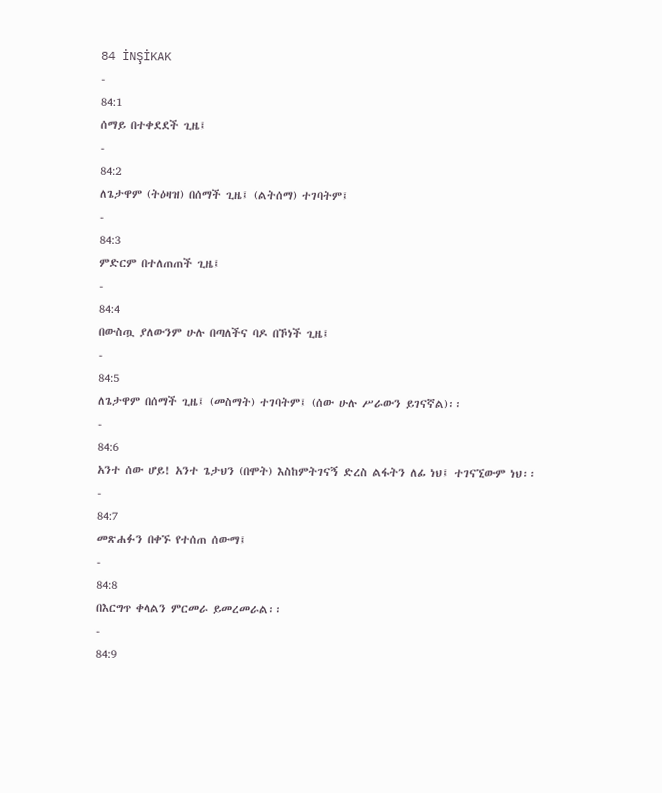84 İNŞİKAK
-
84:1
ሰማይ በተቀደደች ጊዜ፤
-
84:2
ለጌታዋም (ትዕዛዝ) በሰማች ጊዜ፤ (ልትሰማ) ተገባትም፤
-
84:3
ምድርም በተለጠጠች ጊዜ፤
-
84:4
በውስጧ ያለውንም ሁሉ በጣለችና ባዶ በኾነች ጊዜ፤
-
84:5
ለጌታዋም በሰማች ጊዜ፤ (መስማት) ተገባትም፤ (ሰው ሁሉ ሥራውን ይገናኛል)፡፡
-
84:6
አንተ ሰው ሆይ! አንተ ጌታህን (በሞት) እስከምትገናኝ ድረስ ልፋትን ለፊ ነህ፤ ተገናኚውም ነህ፡፡
-
84:7
መጽሐፉን በቀኙ የተሰጠ ሰውማ፤
-
84:8
በእርግጥ ቀላልን ምርመራ ይመረመራል፡፡
-
84:9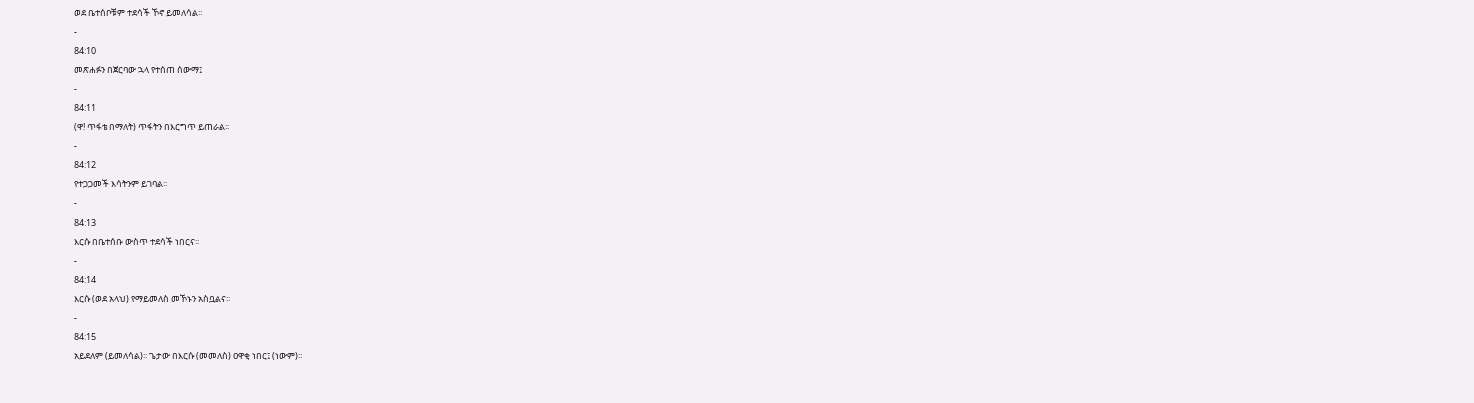ወደ ቤተሰቦቹም ተደሳች ኾኖ ይመለሳል፡፡
-
84:10
መጽሐፉን በጀርባው ኋላ የተሰጠ ሰውማ፤
-
84:11
(ዋ! ጥፋቴ በማለት) ጥፋትን በእርግጥ ይጠራል፡፡
-
84:12
የተጋጋመች እሳትንም ይገባል፡፡
-
84:13
እርሱ በቤተሰቡ ውስጥ ተደሳች ነበርና፡፡
-
84:14
እርሱ (ወደ አላህ) የማይመለስ መኾኑን አስቧልና፡፡
-
84:15
አይደለም (ይመለሳል)፡፡ ጌታው በእርሱ (መመለስ) ዐዋቂ ነበር፤ (ነውም)፡፡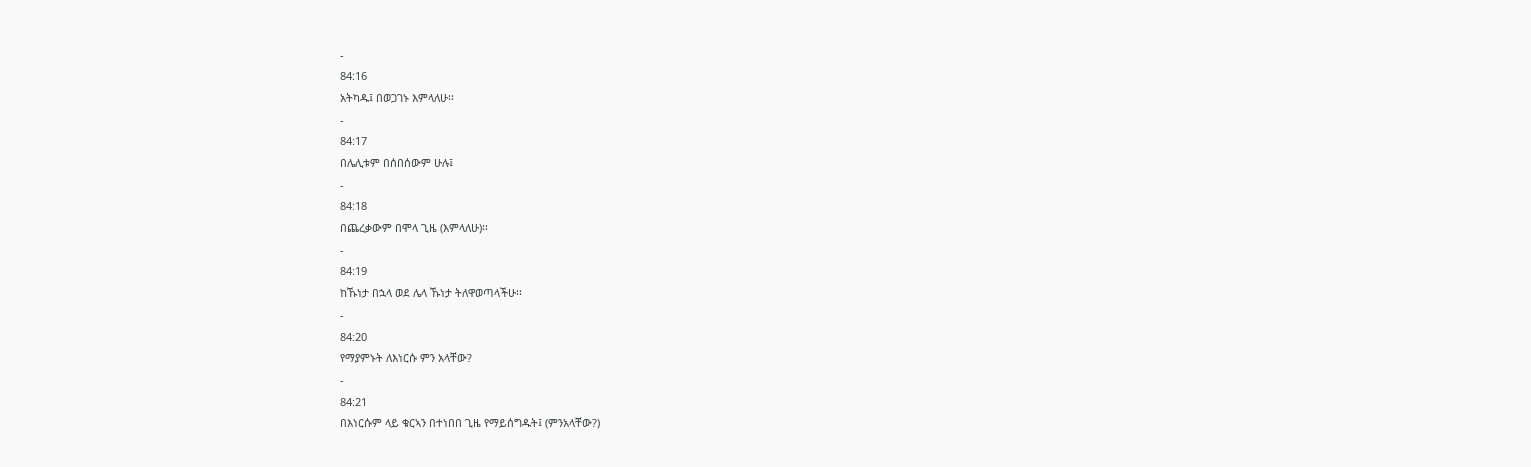-
84:16
አትካዱ፤ በወጋገኑ እምላለሁ፡፡
-
84:17
በሌሊቱም በሰበሰውም ሁሉ፤
-
84:18
በጨረቃውም በሞላ ጊዜ (እምላለሁ)፡፡
-
84:19
ከኹነታ በኋላ ወደ ሌላ ኹነታ ትለዋወጣላችሁ፡፡
-
84:20
የማያምኑት ለእነርሱ ምን አላቸው?
-
84:21
በእነርሱም ላይ ቁርኣን በተነበበ ጊዜ የማይሰግዱት፤ (ምንአላቸው?)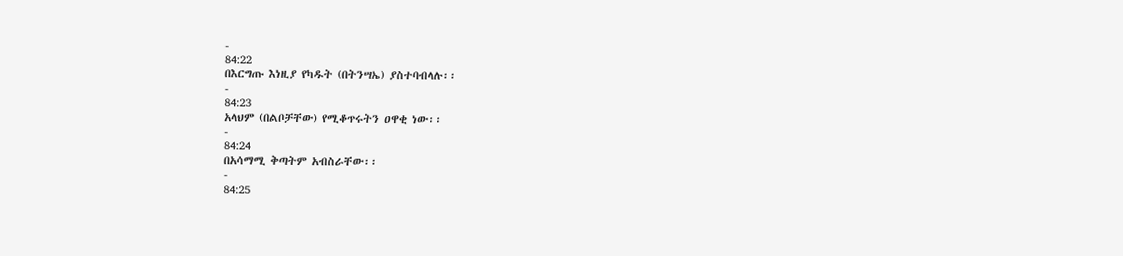-
84:22
በእርግጡ እነዚያ የካዱት (በትንሣኤ) ያስተባብላሉ፡፡
-
84:23
አላህም (በልቦቻቸው) የሚቆጥሩትን ዐዋቂ ነው፡፡
-
84:24
በአሳማሚ ቅጣትም አብስራቸው፡፡
-
84:25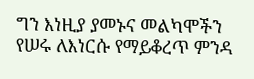ግን እነዚያ ያመኑና መልካሞችን የሠሩ ለእነርሱ የማይቆረጥ ምንዳ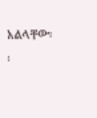አልላቸው፡፡